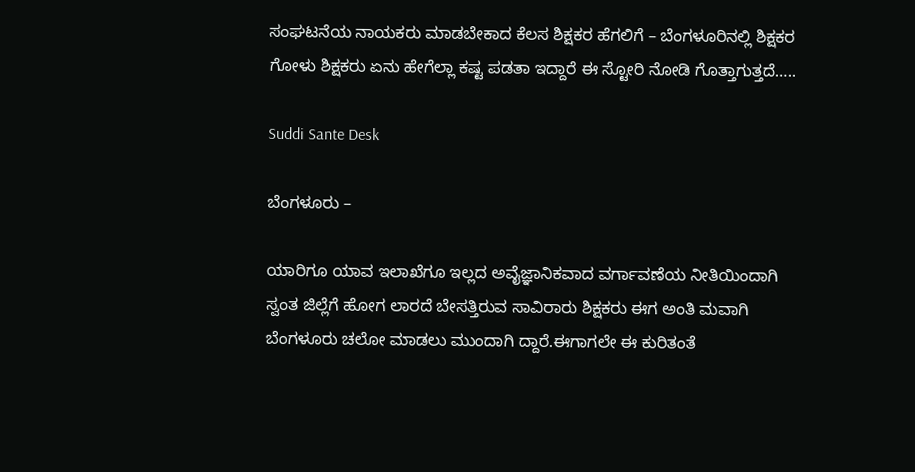ಸಂಘಟನೆಯ ನಾಯಕರು ಮಾಡಬೇಕಾದ ಕೆಲಸ ಶಿಕ್ಷಕರ ಹೆಗಲಿಗೆ – ಬೆಂಗಳೂರಿನಲ್ಲಿ ಶಿಕ್ಷಕರ ಗೋಳು ಶಿಕ್ಷಕರು ಏನು ಹೇಗೆಲ್ಲಾ ಕಷ್ಟ ಪಡತಾ ಇದ್ದಾರೆ ಈ ಸ್ಟೋರಿ ನೋಡಿ ಗೊತ್ತಾಗುತ್ತದೆ…..

Suddi Sante Desk

ಬೆಂಗಳೂರು –

ಯಾರಿಗೂ ಯಾವ ಇಲಾಖೆಗೂ ಇಲ್ಲದ ಅವೈಜ್ಞಾನಿಕವಾದ ವರ್ಗಾವಣೆಯ ನೀತಿಯಿಂದಾಗಿ ಸ್ವಂತ ಜಿಲ್ಲೆಗೆ ಹೋಗ ಲಾರದೆ ಬೇಸತ್ತಿರುವ ಸಾವಿರಾರು ಶಿಕ್ಷಕರು ಈಗ ಅಂತಿ ಮವಾಗಿ ಬೆಂಗಳೂರು ಚಲೋ ಮಾಡಲು ಮುಂದಾಗಿ ದ್ದಾರೆ.ಈಗಾಗಲೇ ಈ ಕುರಿತಂತೆ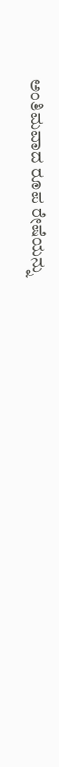ಅಂತಿಮವಾದ ರೂಪ ರೇಷೆಯನ್ನು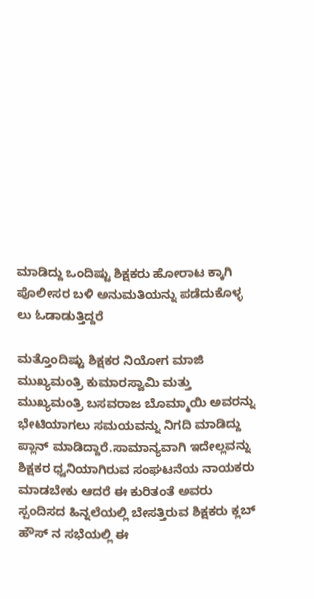ಮಾಡಿದ್ದು ಒಂದಿಷ್ಟು ಶಿಕ್ಷಕರು ಹೋರಾಟ ಕ್ಕಾಗಿ ಪೊಲೀಸರ ಬಳಿ ಅನುಮತಿಯನ್ನು ಪಡೆದುಕೊಳ್ಳ ಲು ಓಡಾಡುತ್ತಿದ್ದರೆ

ಮತ್ತೊಂದಿಷ್ಟು ಶಿಕ್ಷಕರ ನಿಯೋಗ ಮಾಜಿ ಮುಖ್ಯಮಂತ್ರಿ ಕುಮಾರಸ್ವಾಮಿ ಮತ್ತು ಮುಖ್ಯಮಂತ್ರಿ ಬಸವರಾಜ ಬೊಮ್ಮಾಯಿ ಅವರನ್ನು ಭೇಟಿಯಾಗಲು ಸಮಯವನ್ನು ನಿಗದಿ ಮಾಡಿದ್ದು ಪ್ಲಾನ್ ಮಾಡಿದ್ದಾರೆ.ಸಾಮಾನ್ಯವಾಗಿ ಇದೇಲ್ಲವನ್ನು ಶಿಕ್ಷಕರ ಧ್ವನಿಯಾಗಿರುವ ಸಂಘಟನೆಯ ನಾಯಕರು ಮಾಡಬೇಕು ಆದರೆ ಈ ಕುರಿತಂತೆ ಅವರು ಸ್ಪಂದಿಸದ ಹಿನ್ನಲೆಯಲ್ಲಿ ಬೇಸತ್ತಿರುವ ಶಿಕ್ಷಕರು ಕ್ಲಬ್ ಹೌಸ್ ನ ಸಭೆಯಲ್ಲಿ ಈ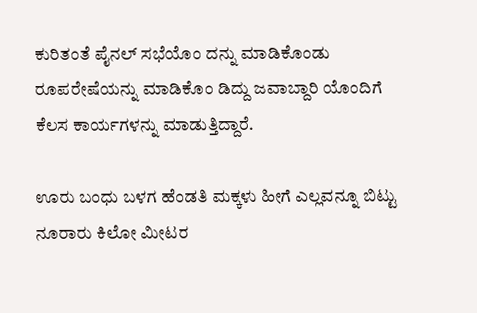ಕುರಿತಂತೆ ಪೈನಲ್ ಸಭೆಯೊಂ ದನ್ನು ಮಾಡಿಕೊಂಡು ರೂಪರೇಷೆಯನ್ನು ಮಾಡಿಕೊಂ ಡಿದ್ದು ಜವಾಬ್ದಾರಿ ಯೊಂದಿಗೆ ಕೆಲಸ ಕಾರ್ಯಗಳನ್ನು ಮಾಡುತ್ತಿದ್ದಾರೆ.

ಊರು ಬಂಧು ಬಳಗ ಹೆಂಡತಿ ಮಕ್ಕಳು ಹೀಗೆ ಎಲ್ಲವನ್ನೂ ಬಿಟ್ಟು ನೂರಾರು ಕಿಲೋ ಮೀಟರ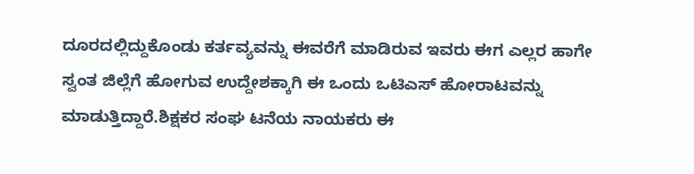ದೂರದಲ್ಲಿದ್ದುಕೊಂಡು ಕರ್ತವ್ಯವನ್ನು ಈವರೆಗೆ ಮಾಡಿರುವ ಇವರು ಈಗ ಎಲ್ಲರ ಹಾಗೇ ಸ್ವಂತ ಜಿಲ್ಲೆಗೆ ಹೋಗುವ ಉದ್ದೇಶಕ್ಕಾಗಿ ಈ ಒಂದು ಒಟಿಎಸ್ ಹೋರಾಟವನ್ನು ಮಾಡುತ್ತಿದ್ದಾರೆ.ಶಿಕ್ಷಕರ ಸಂಘ ಟನೆಯ ನಾಯಕರು ಈ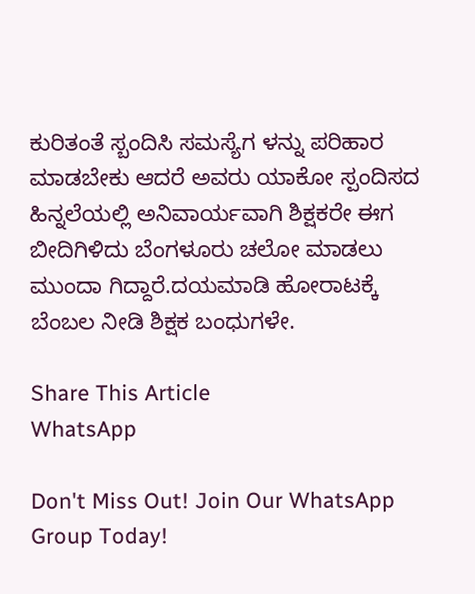ಕುರಿತಂತೆ ಸ್ಬಂದಿಸಿ ಸಮಸ್ಯೆಗ ಳನ್ನು ಪರಿಹಾರ ಮಾಡಬೇಕು ಆದರೆ ಅವರು ಯಾಕೋ ಸ್ಪಂದಿಸದ ಹಿನ್ನಲೆಯಲ್ಲಿ ಅನಿವಾರ್ಯವಾಗಿ ಶಿಕ್ಷಕರೇ ಈಗ ಬೀದಿಗಿಳಿದು ಬೆಂಗಳೂರು ಚಲೋ ಮಾಡಲು ಮುಂದಾ ಗಿದ್ದಾರೆ.ದಯಮಾಡಿ ಹೋರಾಟಕ್ಕೆ ಬೆಂಬಲ ನೀಡಿ ಶಿಕ್ಷಕ ಬಂಧುಗಳೇ.

Share This Article
WhatsApp

Don't Miss Out! Join Our WhatsApp Group Today!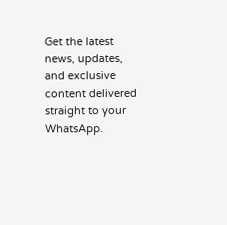Get the latest news, updates, and exclusive content delivered straight to your WhatsApp.